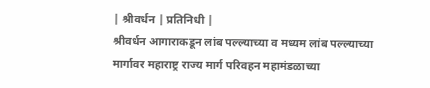| श्रीवर्धन | प्रतिनिधी |
श्रीवर्धन आगाराकडून लांब पल्ल्याच्या व मध्यम लांब पल्ल्याच्या मार्गावर महाराष्ट्र राज्य मार्ग परिवहन महामंडळाच्या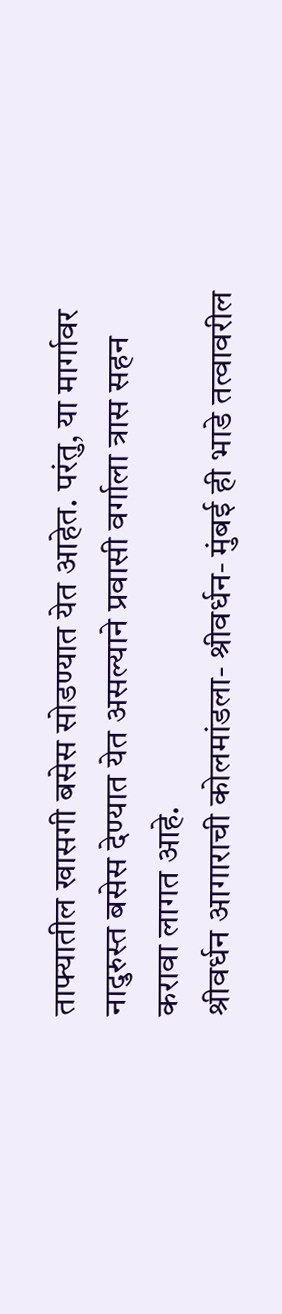ताफ्यातील खासगी बसेस सोडण्यात येत आहेत. परंतु, या मार्गावर नादुरुस्त बसेस देण्यात येत असल्याने प्रवासी वर्गाला त्रास सहन करावा लागत आहे.
श्रीवर्धन आगाराची कोलमांडला- श्रीवर्धन- मुंबई ही भाडे तत्वावरील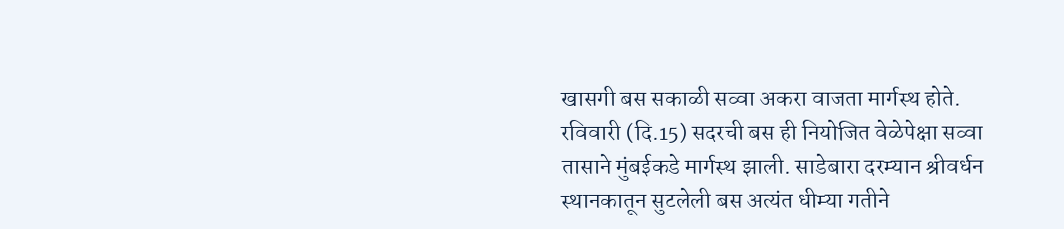खासगी बस सकाळी सव्वा अकरा वाजता मार्गस्थ होते. रविवारी (दि.15) सदरची बस ही नियोजित वेळेपेक्षा सव्वा तासाने मुंबईकडे मार्गस्थ झाली. साडेबारा दरम्यान श्रीवर्धन स्थानकातून सुटलेली बस अत्यंत धीम्या गतीने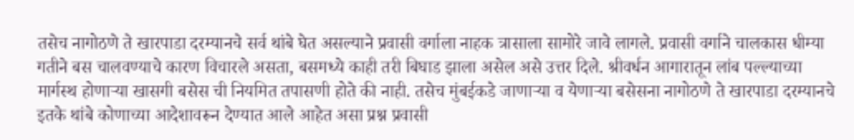तसेच नागोठणे ते खारपाडा दरम्यानचे सर्व थांबे घेत असल्याने प्रवासी वर्गाला नाहक त्रासाला सामोरे जावे लागले. प्रवासी वर्गाने चालकास धीम्या गतीने बस चालवण्याचे कारण विचारले असता, बसमध्ये काही तरी बिघाड झाला असेल असे उत्तर दिले. श्रीवर्धन आगारातून लांब पल्ल्याच्या मार्गस्थ होणाऱ्या खासगी बसेस ची नियमित तपासणी होते की नाही. तसेच मुंबईकडे जाणाऱ्या व येणाऱ्या बसेसना नागोठणे ते खारपाडा दरम्यानचे इतके थांबे कोणाच्या आदेशावरून देण्यात आले आहेत असा प्रश्न प्रवासी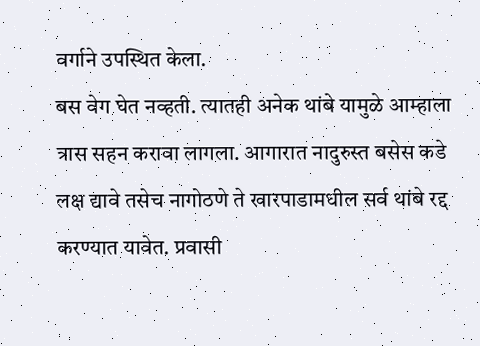वर्गाने उपस्थित केला.
बस वेग घेत नव्हती. त्यातही अनेक थांबे यामुळे आम्हाला त्रास सहन करावा लागला. आगारात नादुरुस्त बसेस कडे लक्ष द्यावे तसेच नागोठणे ते खारपाडामधील सर्व थांबे रद्द करण्यात यावेत. प्रवासी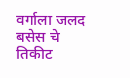वर्गाला जलद बसेस चे तिकीट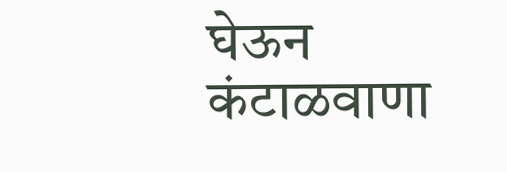घेऊन कंटाळवाणा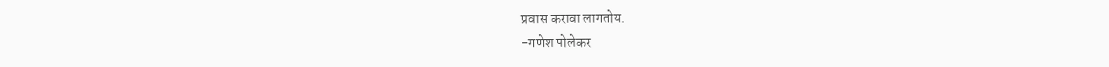प्रवास करावा लागतोय.
-गणेश पोलेकर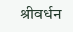श्रीवर्धन